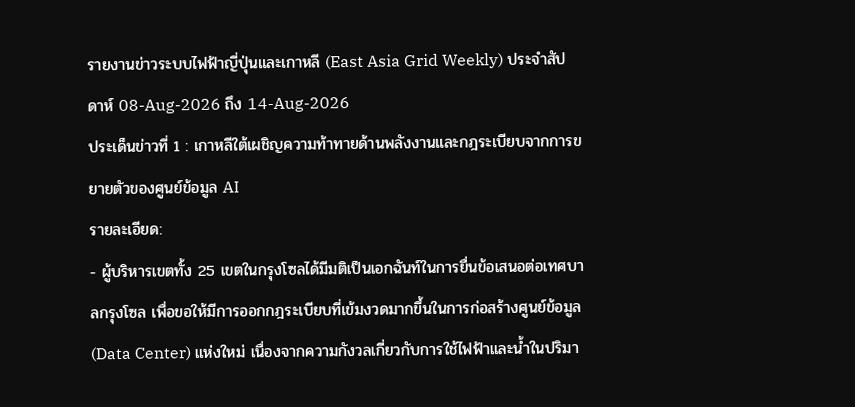รายงานข่าวระบบไฟฟ้าญี่ปุ่นและเกาหลี (East Asia Grid Weekly) ประจำสัปดาห์ 08-Aug-2026 ถึง 14-Aug-2026
ประเด็นข่าวที่ 1 : เกาหลีใต้เผชิญความท้าทายด้านพลังงานและกฎระเบียบจากการขยายตัวของศูนย์ข้อมูล AI
รายละเอียด:
- ผู้บริหารเขตทั้ง 25 เขตในกรุงโซลได้มีมติเป็นเอกฉันท์ในการยื่นข้อเสนอต่อเทศบาลกรุงโซล เพื่อขอให้มีการออกกฎระเบียบที่เข้มงวดมากขึ้นในการก่อสร้างศูนย์ข้อมูล (Data Center) แห่งใหม่ เนื่องจากความกังวลเกี่ยวกับการใช้ไฟฟ้าและน้ำในปริมา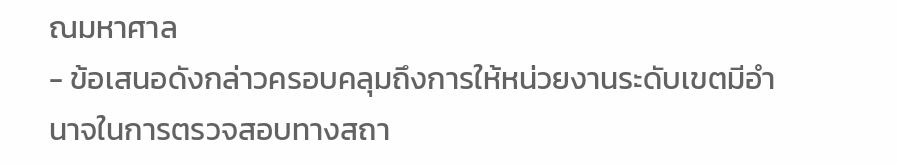ณมหาศาล
- ข้อเสนอดังกล่าวครอบคลุมถึงการให้หน่วยงานระดับเขตมีอำนาจในการตรวจสอบทางสถา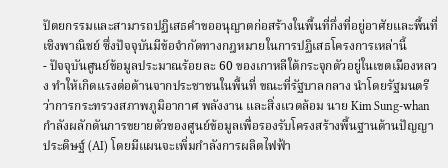ปัตยกรรมและสามารถปฏิเสธคำขออนุญาตก่อสร้างในพื้นที่กึ่งที่อยู่อาศัยและพื้นที่เชิงพาณิชย์ ซึ่งปัจจุบันมีข้อจำกัดทางกฎหมายในการปฏิเสธโครงการเหล่านี้
- ปัจจุบันศูนย์ข้อมูลประมาณร้อยละ 60 ของเกาหลีใต้กระจุกตัวอยู่ในเขตเมืองหลวง ทำให้เกิดแรงต่อต้านจากประชาชนในพื้นที่ ขณะที่รัฐบาลกลาง นำโดยรัฐมนตรีว่าการกระทรวงสภาพภูมิอากาศ พลังงาน และสิ่งแวดล้อม นาย Kim Sung-whan กำลังผลักดันการขยายตัวของศูนย์ข้อมูลเพื่อรองรับโครงสร้างพื้นฐานด้านปัญญาประดิษฐ์ (AI) โดยมีแผนจะเพิ่มกำลังการผลิตไฟฟ้า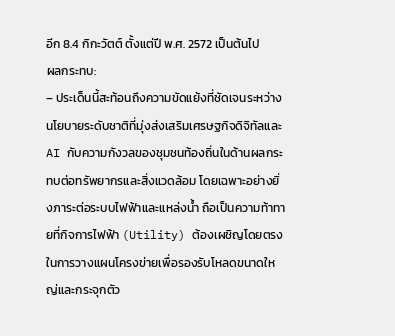อีก 8.4 กิกะวัตต์ ตั้งแต่ปี พ.ศ. 2572 เป็นต้นไป
ผลกระทบ:
– ประเด็นนี้สะท้อนถึงความขัดแย้งที่ชัดเจนระหว่างนโยบายระดับชาติที่มุ่งส่งเสริมเศรษฐกิจดิจิทัลและ AI กับความกังวลของชุมชนท้องถิ่นในด้านผลกระทบต่อทรัพยากรและสิ่งแวดล้อม โดยเฉพาะอย่างยิ่งภาระต่อระบบไฟฟ้าและแหล่งน้ำ ถือเป็นความท้าทายที่กิจการไฟฟ้า (Utility) ต้องเผชิญโดยตรงในการวางแผนโครงข่ายเพื่อรองรับโหลดขนาดใหญ่และกระจุกตัว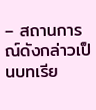– สถานการณ์ดังกล่าวเป็นบทเรีย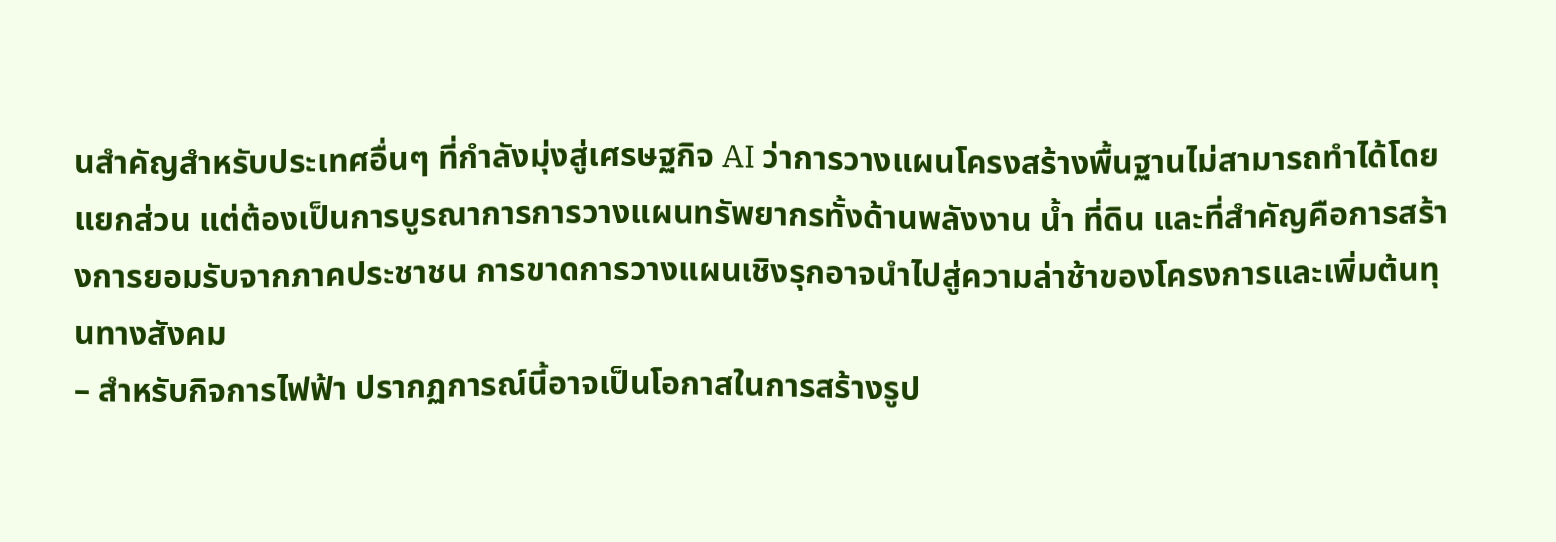นสำคัญสำหรับประเทศอื่นๆ ที่กำลังมุ่งสู่เศรษฐกิจ AI ว่าการวางแผนโครงสร้างพื้นฐานไม่สามารถทำได้โดยแยกส่วน แต่ต้องเป็นการบูรณาการการวางแผนทรัพยากรทั้งด้านพลังงาน น้ำ ที่ดิน และที่สำคัญคือการสร้างการยอมรับจากภาคประชาชน การขาดการวางแผนเชิงรุกอาจนำไปสู่ความล่าช้าของโครงการและเพิ่มต้นทุนทางสังคม
– สำหรับกิจการไฟฟ้า ปรากฏการณ์นี้อาจเป็นโอกาสในการสร้างรูป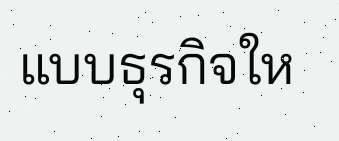แบบธุรกิจให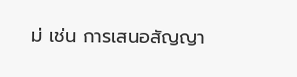ม่ เช่น การเสนอสัญญา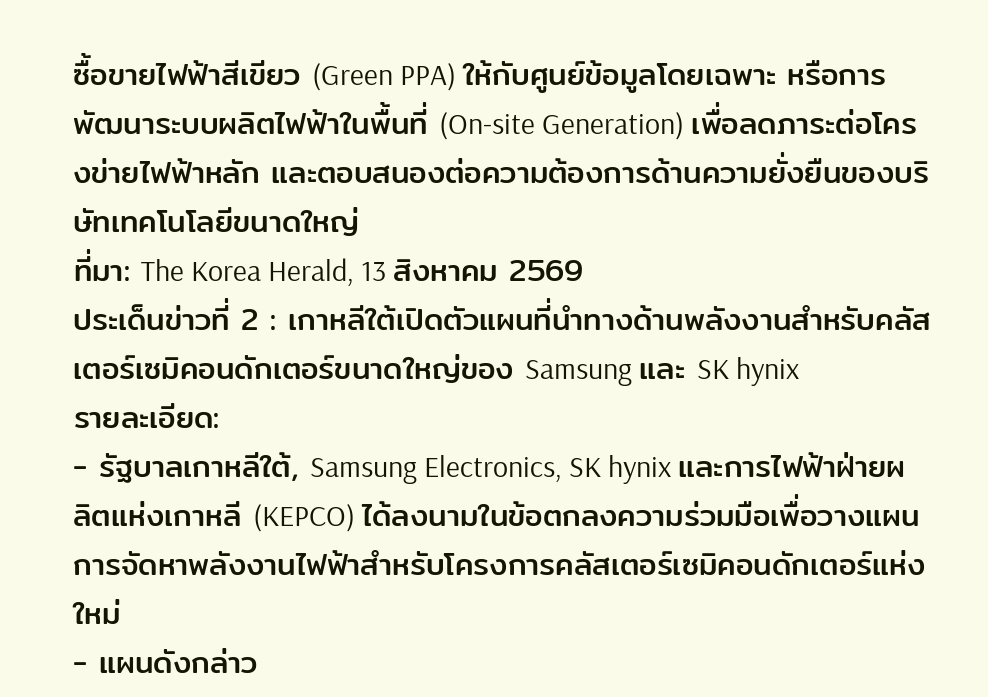ซื้อขายไฟฟ้าสีเขียว (Green PPA) ให้กับศูนย์ข้อมูลโดยเฉพาะ หรือการพัฒนาระบบผลิตไฟฟ้าในพื้นที่ (On-site Generation) เพื่อลดภาระต่อโครงข่ายไฟฟ้าหลัก และตอบสนองต่อความต้องการด้านความยั่งยืนของบริษัทเทคโนโลยีขนาดใหญ่
ที่มา: The Korea Herald, 13 สิงหาคม 2569
ประเด็นข่าวที่ 2 : เกาหลีใต้เปิดตัวแผนที่นำทางด้านพลังงานสำหรับคลัสเตอร์เซมิคอนดักเตอร์ขนาดใหญ่ของ Samsung และ SK hynix
รายละเอียด:
- รัฐบาลเกาหลีใต้, Samsung Electronics, SK hynix และการไฟฟ้าฝ่ายผลิตแห่งเกาหลี (KEPCO) ได้ลงนามในข้อตกลงความร่วมมือเพื่อวางแผนการจัดหาพลังงานไฟฟ้าสำหรับโครงการคลัสเตอร์เซมิคอนดักเตอร์แห่งใหม่
- แผนดังกล่าว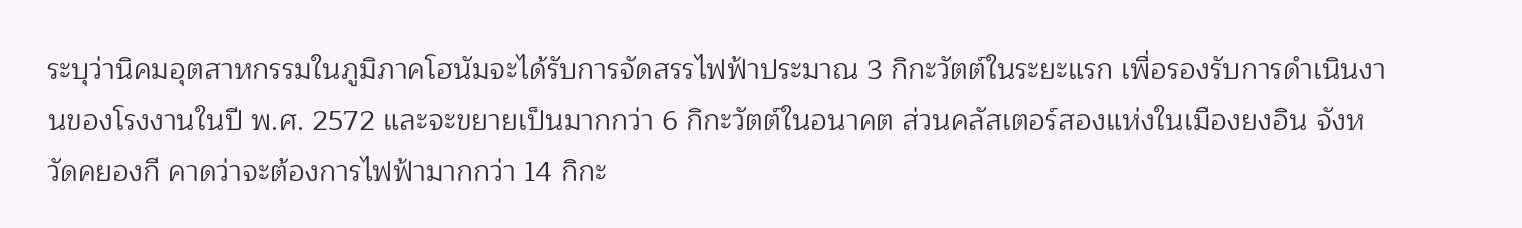ระบุว่านิคมอุตสาหกรรมในภูมิภาคโฮนัมจะได้รับการจัดสรรไฟฟ้าประมาณ 3 กิกะวัตต์ในระยะแรก เพื่อรองรับการดำเนินงานของโรงงานในปี พ.ศ. 2572 และจะขยายเป็นมากกว่า 6 กิกะวัตต์ในอนาคต ส่วนคลัสเตอร์สองแห่งในเมืองยงอิน จังหวัดคยองกี คาดว่าจะต้องการไฟฟ้ามากกว่า 14 กิกะ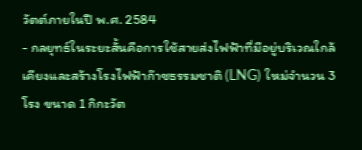วัตต์ภายในปี พ.ศ. 2584
- กลยุทธ์ในระยะสั้นคือการใช้สายส่งไฟฟ้าที่มีอยู่บริเวณใกล้เคียงและสร้างโรงไฟฟ้าก๊าซธรรมชาติ (LNG) ใหม่จำนวน 3 โรง ขนาด 1 กิกะวัต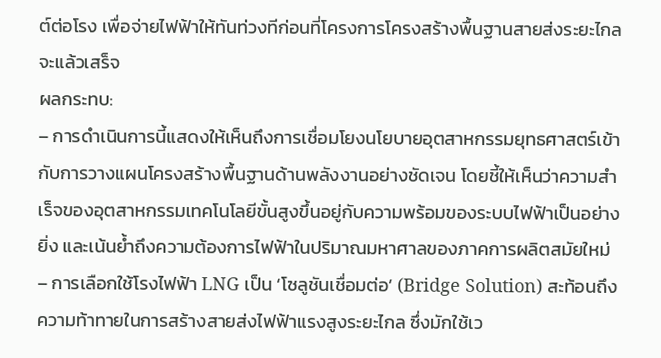ต์ต่อโรง เพื่อจ่ายไฟฟ้าให้ทันท่วงทีก่อนที่โครงการโครงสร้างพื้นฐานสายส่งระยะไกลจะแล้วเสร็จ
ผลกระทบ:
– การดำเนินการนี้แสดงให้เห็นถึงการเชื่อมโยงนโยบายอุตสาหกรรมยุทธศาสตร์เข้ากับการวางแผนโครงสร้างพื้นฐานด้านพลังงานอย่างชัดเจน โดยชี้ให้เห็นว่าความสำเร็จของอุตสาหกรรมเทคโนโลยีขั้นสูงขึ้นอยู่กับความพร้อมของระบบไฟฟ้าเป็นอย่างยิ่ง และเน้นย้ำถึงความต้องการไฟฟ้าในปริมาณมหาศาลของภาคการผลิตสมัยใหม่
– การเลือกใช้โรงไฟฟ้า LNG เป็น ‘โซลูชันเชื่อมต่อ’ (Bridge Solution) สะท้อนถึงความท้าทายในการสร้างสายส่งไฟฟ้าแรงสูงระยะไกล ซึ่งมักใช้เว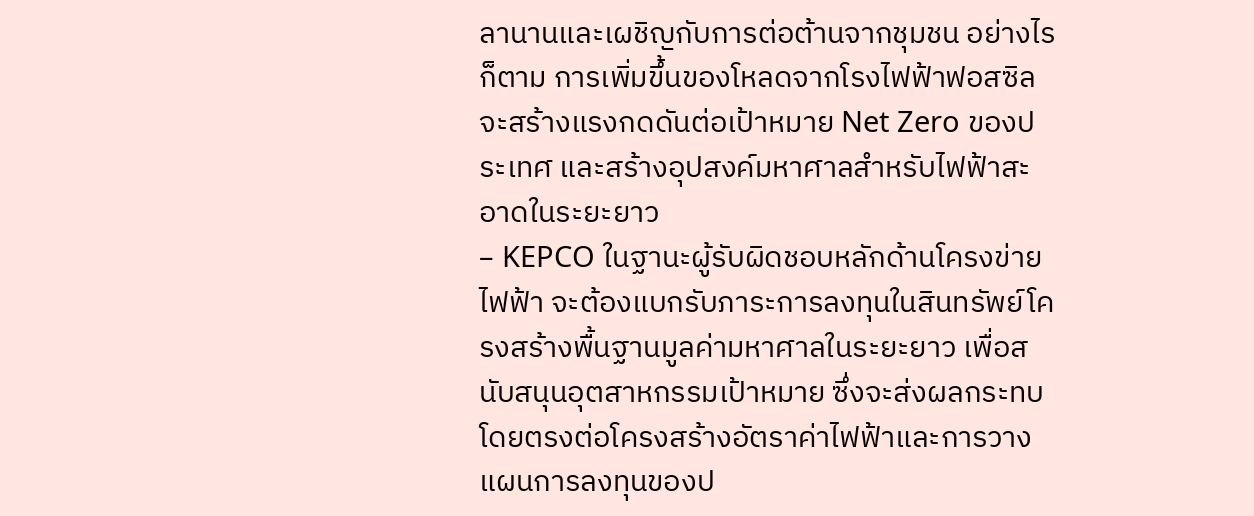ลานานและเผชิญกับการต่อต้านจากชุมชน อย่างไรก็ตาม การเพิ่มขึ้นของโหลดจากโรงไฟฟ้าฟอสซิลจะสร้างแรงกดดันต่อเป้าหมาย Net Zero ของประเทศ และสร้างอุปสงค์มหาศาลสำหรับไฟฟ้าสะอาดในระยะยาว
– KEPCO ในฐานะผู้รับผิดชอบหลักด้านโครงข่ายไฟฟ้า จะต้องแบกรับภาระการลงทุนในสินทรัพย์โครงสร้างพื้นฐานมูลค่ามหาศาลในระยะยาว เพื่อสนับสนุนอุตสาหกรรมเป้าหมาย ซึ่งจะส่งผลกระทบโดยตรงต่อโครงสร้างอัตราค่าไฟฟ้าและการวางแผนการลงทุนของป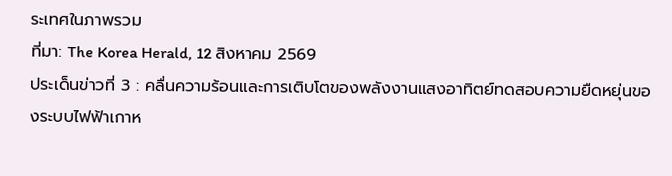ระเทศในภาพรวม
ที่มา: The Korea Herald, 12 สิงหาคม 2569
ประเด็นข่าวที่ 3 : คลื่นความร้อนและการเติบโตของพลังงานแสงอาทิตย์ทดสอบความยืดหยุ่นของระบบไฟฟ้าเกาห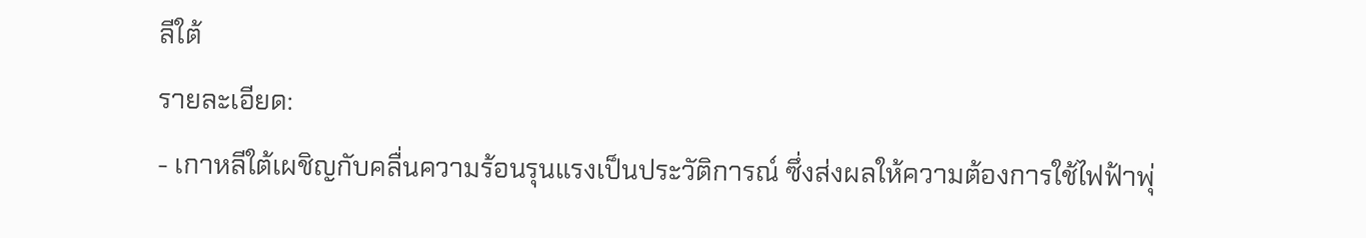ลีใต้
รายละเอียด:
- เกาหลีใต้เผชิญกับคลื่นความร้อนรุนแรงเป็นประวัติการณ์ ซึ่งส่งผลให้ความต้องการใช้ไฟฟ้าพุ่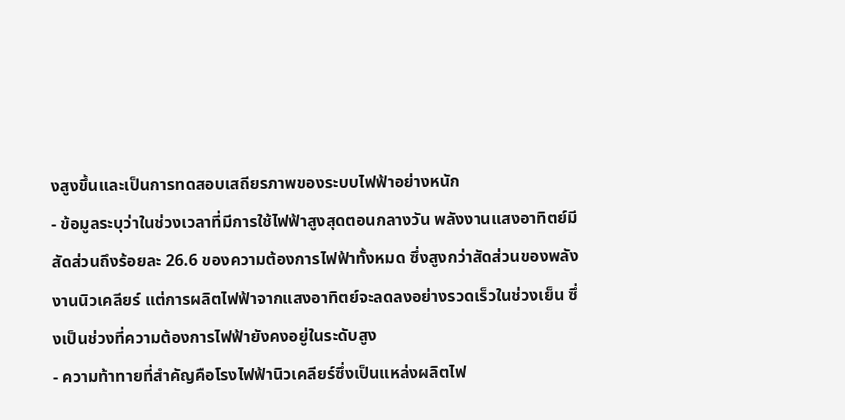งสูงขึ้นและเป็นการทดสอบเสถียรภาพของระบบไฟฟ้าอย่างหนัก
- ข้อมูลระบุว่าในช่วงเวลาที่มีการใช้ไฟฟ้าสูงสุดตอนกลางวัน พลังงานแสงอาทิตย์มีสัดส่วนถึงร้อยละ 26.6 ของความต้องการไฟฟ้าทั้งหมด ซึ่งสูงกว่าสัดส่วนของพลังงานนิวเคลียร์ แต่การผลิตไฟฟ้าจากแสงอาทิตย์จะลดลงอย่างรวดเร็วในช่วงเย็น ซึ่งเป็นช่วงที่ความต้องการไฟฟ้ายังคงอยู่ในระดับสูง
- ความท้าทายที่สำคัญคือโรงไฟฟ้านิวเคลียร์ซึ่งเป็นแหล่งผลิตไฟ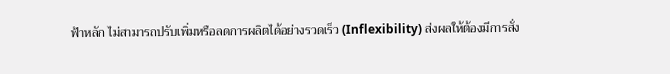ฟ้าหลัก ไม่สามารถปรับเพิ่มหรือลดการผลิตได้อย่างรวดเร็ว (Inflexibility) ส่งผลให้ต้องมีการสั่ง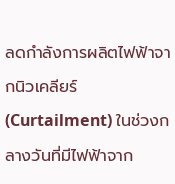ลดกำลังการผลิตไฟฟ้าจากนิวเคลียร์ (Curtailment) ในช่วงกลางวันที่มีไฟฟ้าจาก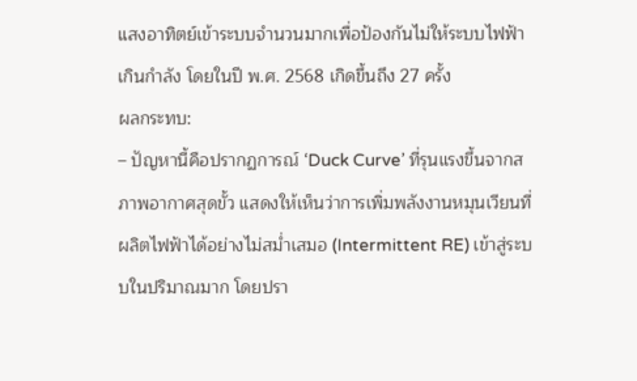แสงอาทิตย์เข้าระบบจำนวนมากเพื่อป้องกันไม่ให้ระบบไฟฟ้าเกินกำลัง โดยในปี พ.ศ. 2568 เกิดขึ้นถึง 27 ครั้ง
ผลกระทบ:
– ปัญหานี้คือปรากฏการณ์ ‘Duck Curve’ ที่รุนแรงขึ้นจากสภาพอากาศสุดขั้ว แสดงให้เห็นว่าการเพิ่มพลังงานหมุนเวียนที่ผลิตไฟฟ้าได้อย่างไม่สม่ำเสมอ (Intermittent RE) เข้าสู่ระบบในปริมาณมาก โดยปรา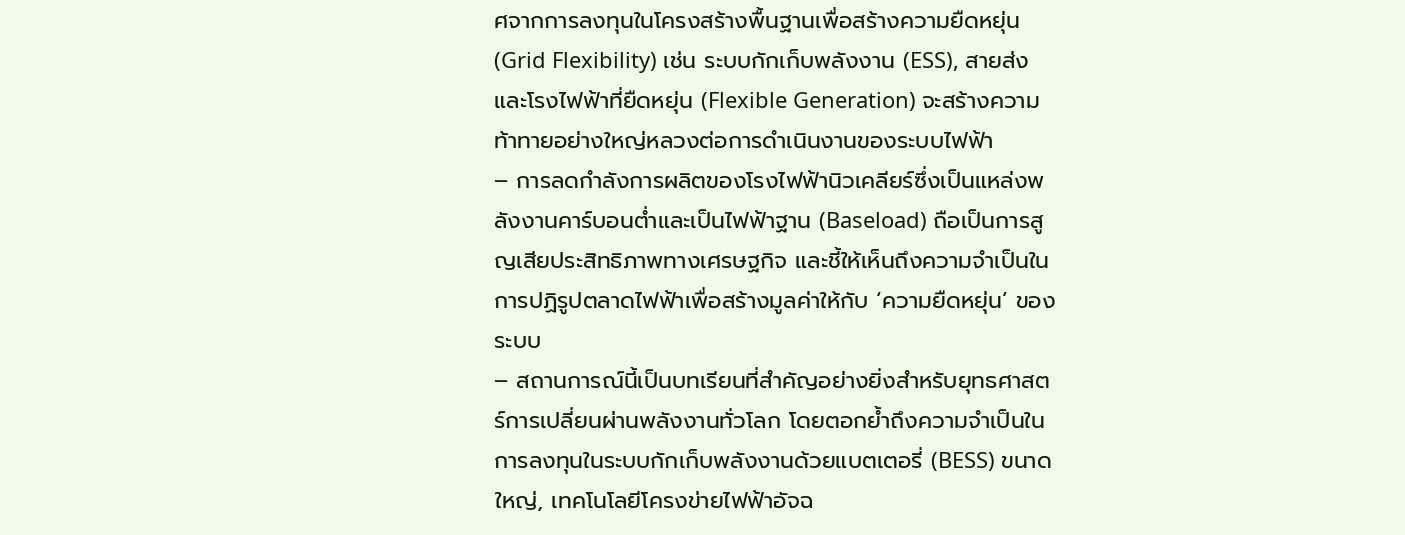ศจากการลงทุนในโครงสร้างพื้นฐานเพื่อสร้างความยืดหยุ่น (Grid Flexibility) เช่น ระบบกักเก็บพลังงาน (ESS), สายส่ง และโรงไฟฟ้าที่ยืดหยุ่น (Flexible Generation) จะสร้างความท้าทายอย่างใหญ่หลวงต่อการดำเนินงานของระบบไฟฟ้า
– การลดกำลังการผลิตของโรงไฟฟ้านิวเคลียร์ซึ่งเป็นแหล่งพลังงานคาร์บอนต่ำและเป็นไฟฟ้าฐาน (Baseload) ถือเป็นการสูญเสียประสิทธิภาพทางเศรษฐกิจ และชี้ให้เห็นถึงความจำเป็นในการปฏิรูปตลาดไฟฟ้าเพื่อสร้างมูลค่าให้กับ ‘ความยืดหยุ่น’ ของระบบ
– สถานการณ์นี้เป็นบทเรียนที่สำคัญอย่างยิ่งสำหรับยุทธศาสตร์การเปลี่ยนผ่านพลังงานทั่วโลก โดยตอกย้ำถึงความจำเป็นในการลงทุนในระบบกักเก็บพลังงานด้วยแบตเตอรี่ (BESS) ขนาดใหญ่, เทคโนโลยีโครงข่ายไฟฟ้าอัจฉ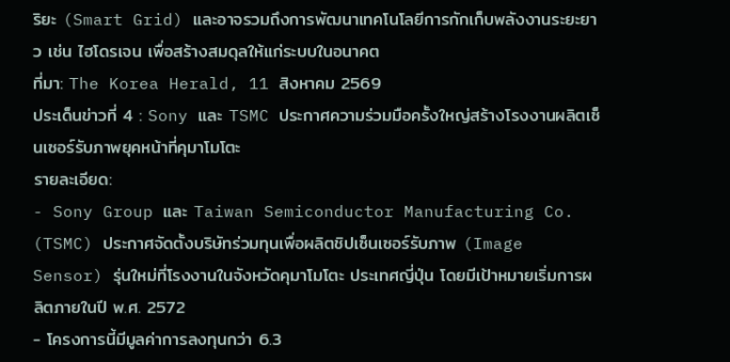ริยะ (Smart Grid) และอาจรวมถึงการพัฒนาเทคโนโลยีการกักเก็บพลังงานระยะยาว เช่น ไฮโดรเจน เพื่อสร้างสมดุลให้แก่ระบบในอนาคต
ที่มา: The Korea Herald, 11 สิงหาคม 2569
ประเด็นข่าวที่ 4 : Sony และ TSMC ประกาศความร่วมมือครั้งใหญ่สร้างโรงงานผลิตเซ็นเซอร์รับภาพยุคหน้าที่คุมาโมโตะ
รายละเอียด:
- Sony Group และ Taiwan Semiconductor Manufacturing Co. (TSMC) ประกาศจัดตั้งบริษัทร่วมทุนเพื่อผลิตชิปเซ็นเซอร์รับภาพ (Image Sensor) รุ่นใหม่ที่โรงงานในจังหวัดคุมาโมโตะ ประเทศญี่ปุ่น โดยมีเป้าหมายเริ่มการผลิตภายในปี พ.ศ. 2572
- โครงการนี้มีมูลค่าการลงทุนกว่า 6.3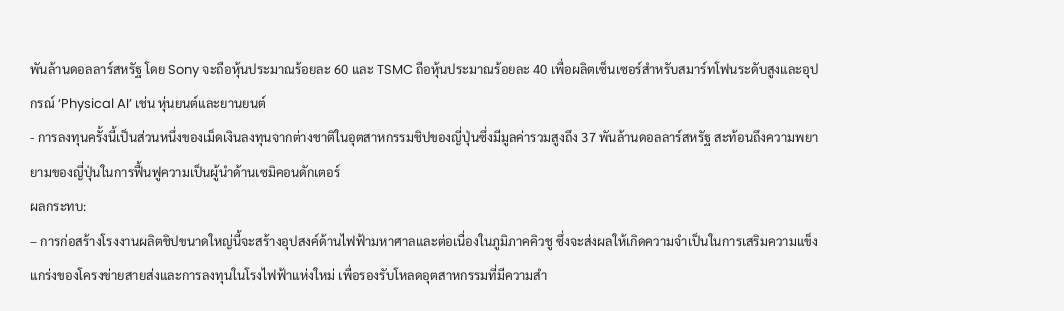พันล้านดอลลาร์สหรัฐ โดย Sony จะถือหุ้นประมาณร้อยละ 60 และ TSMC ถือหุ้นประมาณร้อยละ 40 เพื่อผลิตเซ็นเซอร์สำหรับสมาร์ทโฟนระดับสูงและอุปกรณ์ ‘Physical AI’ เช่น หุ่นยนต์และยานยนต์
- การลงทุนครั้งนี้เป็นส่วนหนึ่งของเม็ดเงินลงทุนจากต่างชาติในอุตสาหกรรมชิปของญี่ปุ่นซึ่งมีมูลค่ารวมสูงถึง 37 พันล้านดอลลาร์สหรัฐ สะท้อนถึงความพยายามของญี่ปุ่นในการฟื้นฟูความเป็นผู้นำด้านเซมิคอนดักเตอร์
ผลกระทบ:
– การก่อสร้างโรงงานผลิตชิปขนาดใหญ่นี้จะสร้างอุปสงค์ด้านไฟฟ้ามหาศาลและต่อเนื่องในภูมิภาคคิวชู ซึ่งจะส่งผลให้เกิดความจำเป็นในการเสริมความแข็งแกร่งของโครงข่ายสายส่งและการลงทุนในโรงไฟฟ้าแห่งใหม่ เพื่อรองรับโหลดอุตสาหกรรมที่มีความสำ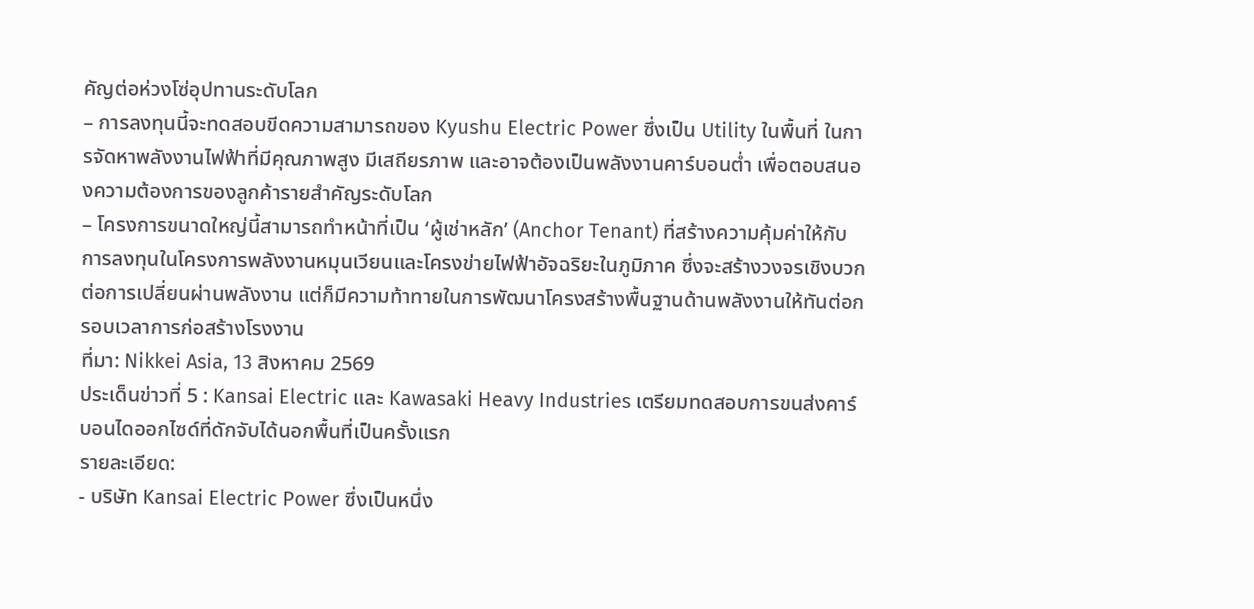คัญต่อห่วงโซ่อุปทานระดับโลก
– การลงทุนนี้จะทดสอบขีดความสามารถของ Kyushu Electric Power ซึ่งเป็น Utility ในพื้นที่ ในการจัดหาพลังงานไฟฟ้าที่มีคุณภาพสูง มีเสถียรภาพ และอาจต้องเป็นพลังงานคาร์บอนต่ำ เพื่อตอบสนองความต้องการของลูกค้ารายสำคัญระดับโลก
– โครงการขนาดใหญ่นี้สามารถทำหน้าที่เป็น ‘ผู้เช่าหลัก’ (Anchor Tenant) ที่สร้างความคุ้มค่าให้กับการลงทุนในโครงการพลังงานหมุนเวียนและโครงข่ายไฟฟ้าอัจฉริยะในภูมิภาค ซึ่งจะสร้างวงจรเชิงบวกต่อการเปลี่ยนผ่านพลังงาน แต่ก็มีความท้าทายในการพัฒนาโครงสร้างพื้นฐานด้านพลังงานให้ทันต่อกรอบเวลาการก่อสร้างโรงงาน
ที่มา: Nikkei Asia, 13 สิงหาคม 2569
ประเด็นข่าวที่ 5 : Kansai Electric และ Kawasaki Heavy Industries เตรียมทดสอบการขนส่งคาร์บอนไดออกไซด์ที่ดักจับได้นอกพื้นที่เป็นครั้งแรก
รายละเอียด:
- บริษัท Kansai Electric Power ซึ่งเป็นหนึ่ง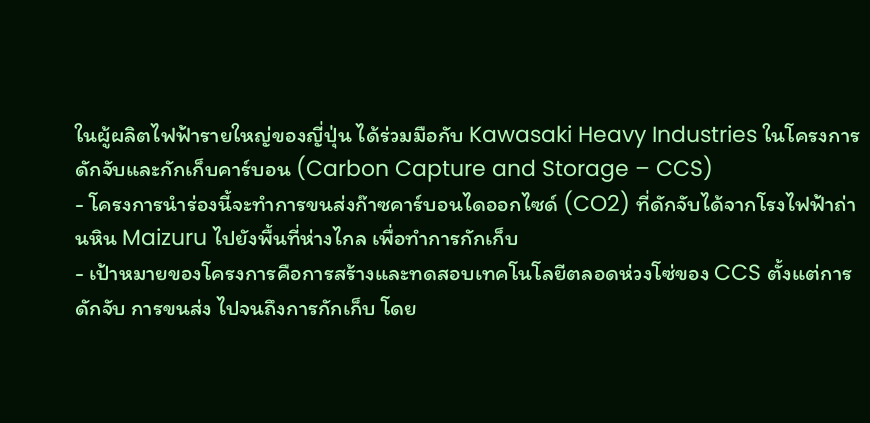ในผู้ผลิตไฟฟ้ารายใหญ่ของญี่ปุ่น ได้ร่วมมือกับ Kawasaki Heavy Industries ในโครงการดักจับและกักเก็บคาร์บอน (Carbon Capture and Storage – CCS)
- โครงการนำร่องนี้จะทำการขนส่งก๊าซคาร์บอนไดออกไซด์ (CO2) ที่ดักจับได้จากโรงไฟฟ้าถ่านหิน Maizuru ไปยังพื้นที่ห่างไกล เพื่อทำการกักเก็บ
- เป้าหมายของโครงการคือการสร้างและทดสอบเทคโนโลยีตลอดห่วงโซ่ของ CCS ตั้งแต่การดักจับ การขนส่ง ไปจนถึงการกักเก็บ โดย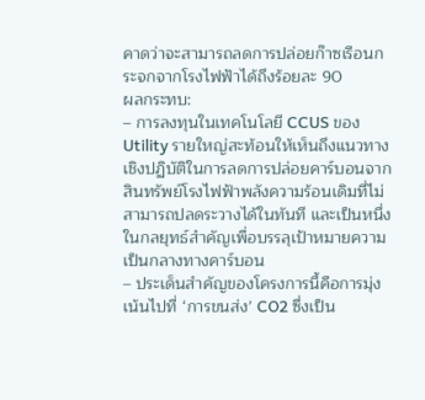คาดว่าจะสามารถลดการปล่อยก๊าซเรือนกระจกจากโรงไฟฟ้าได้ถึงร้อยละ 90
ผลกระทบ:
– การลงทุนในเทคโนโลยี CCUS ของ Utility รายใหญ่สะท้อนให้เห็นถึงแนวทางเชิงปฏิบัติในการลดการปล่อยคาร์บอนจากสินทรัพย์โรงไฟฟ้าพลังความร้อนเดิมที่ไม่สามารถปลดระวางได้ในทันที และเป็นหนึ่งในกลยุทธ์สำคัญเพื่อบรรลุเป้าหมายความเป็นกลางทางคาร์บอน
– ประเด็นสำคัญของโครงการนี้คือการมุ่งเน้นไปที่ ‘การขนส่ง’ CO2 ซึ่งเป็น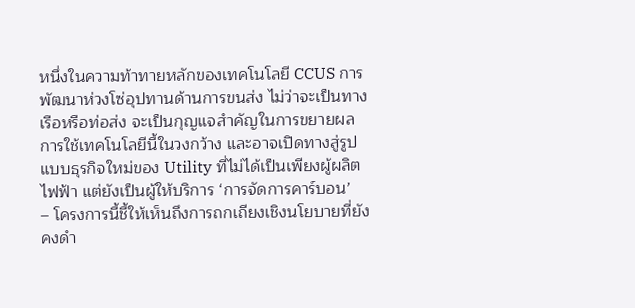หนึ่งในความท้าทายหลักของเทคโนโลยี CCUS การพัฒนาห่วงโซ่อุปทานด้านการขนส่ง ไม่ว่าจะเป็นทางเรือหรือท่อส่ง จะเป็นกุญแจสำคัญในการขยายผลการใช้เทคโนโลยีนี้ในวงกว้าง และอาจเปิดทางสู่รูปแบบธุรกิจใหม่ของ Utility ที่ไม่ได้เป็นเพียงผู้ผลิตไฟฟ้า แต่ยังเป็นผู้ให้บริการ ‘การจัดการคาร์บอน’
– โครงการนี้ชี้ให้เห็นถึงการถกเถียงเชิงนโยบายที่ยังคงดำ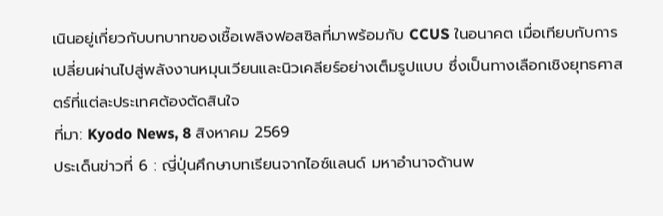เนินอยู่เกี่ยวกับบทบาทของเชื้อเพลิงฟอสซิลที่มาพร้อมกับ CCUS ในอนาคต เมื่อเทียบกับการเปลี่ยนผ่านไปสู่พลังงานหมุนเวียนและนิวเคลียร์อย่างเต็มรูปแบบ ซึ่งเป็นทางเลือกเชิงยุทธศาสตร์ที่แต่ละประเทศต้องตัดสินใจ
ที่มา: Kyodo News, 8 สิงหาคม 2569
ประเด็นข่าวที่ 6 : ญี่ปุ่นศึกษาบทเรียนจากไอซ์แลนด์ มหาอำนาจด้านพ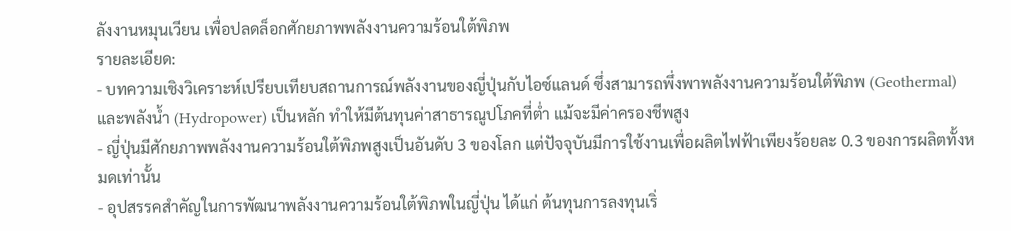ลังงานหมุนเวียน เพื่อปลดล็อกศักยภาพพลังงานความร้อนใต้พิภพ
รายละเอียด:
- บทความเชิงวิเคราะห์เปรียบเทียบสถานการณ์พลังงานของญี่ปุ่นกับไอซ์แลนด์ ซึ่งสามารถพึ่งพาพลังงานความร้อนใต้พิภพ (Geothermal) และพลังน้ำ (Hydropower) เป็นหลัก ทำให้มีต้นทุนค่าสาธารณูปโภคที่ต่ำ แม้จะมีค่าครองชีพสูง
- ญี่ปุ่นมีศักยภาพพลังงานความร้อนใต้พิภพสูงเป็นอันดับ 3 ของโลก แต่ปัจจุบันมีการใช้งานเพื่อผลิตไฟฟ้าเพียงร้อยละ 0.3 ของการผลิตทั้งหมดเท่านั้น
- อุปสรรคสำคัญในการพัฒนาพลังงานความร้อนใต้พิภพในญี่ปุ่น ได้แก่ ต้นทุนการลงทุนเริ่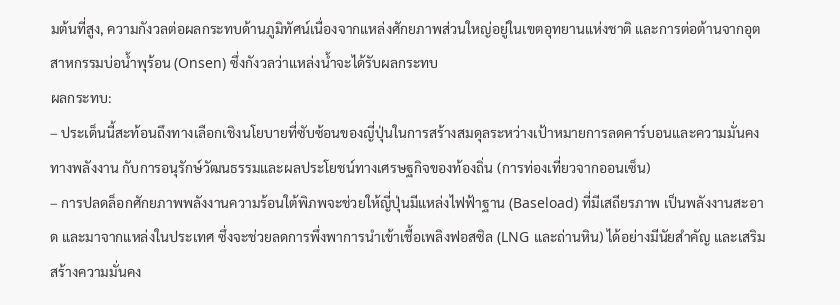มต้นที่สูง, ความกังวลต่อผลกระทบด้านภูมิทัศน์เนื่องจากแหล่งศักยภาพส่วนใหญ่อยู่ในเขตอุทยานแห่งชาติ และการต่อต้านจากอุตสาหกรรมบ่อน้ำพุร้อน (Onsen) ซึ่งกังวลว่าแหล่งน้ำจะได้รับผลกระทบ
ผลกระทบ:
– ประเด็นนี้สะท้อนถึงทางเลือกเชิงนโยบายที่ซับซ้อนของญี่ปุ่นในการสร้างสมดุลระหว่างเป้าหมายการลดคาร์บอนและความมั่นคงทางพลังงาน กับการอนุรักษ์วัฒนธรรมและผลประโยชน์ทางเศรษฐกิจของท้องถิ่น (การท่องเที่ยวจากออนเซ็น)
– การปลดล็อกศักยภาพพลังงานความร้อนใต้พิภพจะช่วยให้ญี่ปุ่นมีแหล่งไฟฟ้าฐาน (Baseload) ที่มีเสถียรภาพ เป็นพลังงานสะอาด และมาจากแหล่งในประเทศ ซึ่งจะช่วยลดการพึ่งพาการนำเข้าเชื้อเพลิงฟอสซิล (LNG และถ่านหิน) ได้อย่างมีนัยสำคัญ และเสริมสร้างความมั่นคง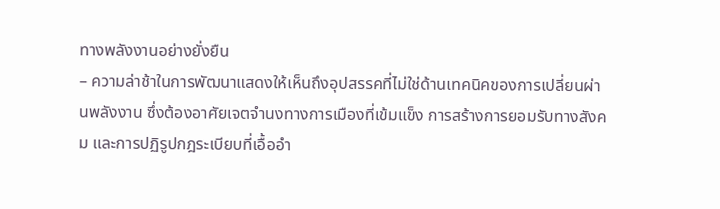ทางพลังงานอย่างยั่งยืน
– ความล่าช้าในการพัฒนาแสดงให้เห็นถึงอุปสรรคที่ไม่ใช่ด้านเทคนิคของการเปลี่ยนผ่านพลังงาน ซึ่งต้องอาศัยเจตจำนงทางการเมืองที่เข้มแข็ง การสร้างการยอมรับทางสังคม และการปฏิรูปกฎระเบียบที่เอื้ออำ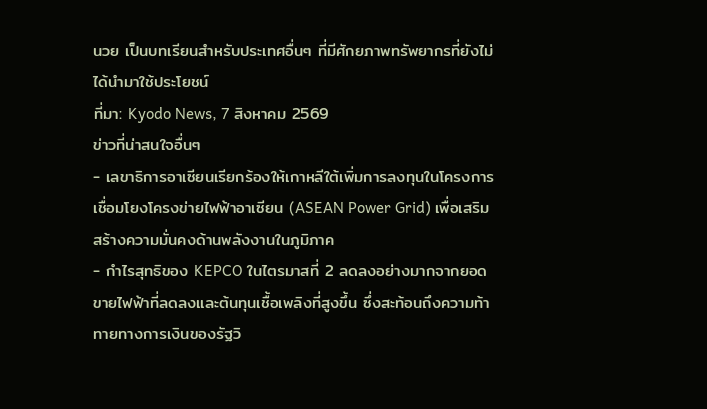นวย เป็นบทเรียนสำหรับประเทศอื่นๆ ที่มีศักยภาพทรัพยากรที่ยังไม่ได้นำมาใช้ประโยชน์
ที่มา: Kyodo News, 7 สิงหาคม 2569
ข่าวที่น่าสนใจอื่นๆ
- เลขาธิการอาเซียนเรียกร้องให้เกาหลีใต้เพิ่มการลงทุนในโครงการเชื่อมโยงโครงข่ายไฟฟ้าอาเซียน (ASEAN Power Grid) เพื่อเสริมสร้างความมั่นคงด้านพลังงานในภูมิภาค
- กำไรสุทธิของ KEPCO ในไตรมาสที่ 2 ลดลงอย่างมากจากยอดขายไฟฟ้าที่ลดลงและต้นทุนเชื้อเพลิงที่สูงขึ้น ซึ่งสะท้อนถึงความท้าทายทางการเงินของรัฐวิ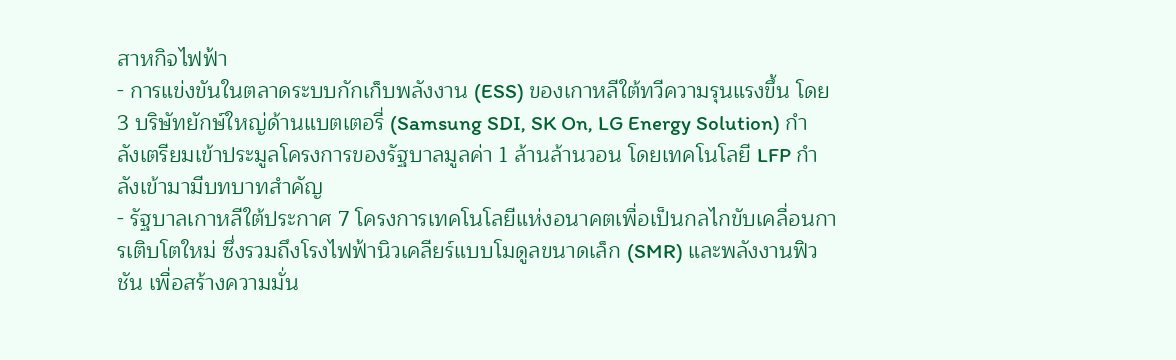สาหกิจไฟฟ้า
- การแข่งขันในตลาดระบบกักเก็บพลังงาน (ESS) ของเกาหลีใต้ทวีความรุนแรงขึ้น โดย 3 บริษัทยักษ์ใหญ่ด้านแบตเตอรี่ (Samsung SDI, SK On, LG Energy Solution) กำลังเตรียมเข้าประมูลโครงการของรัฐบาลมูลค่า 1 ล้านล้านวอน โดยเทคโนโลยี LFP กำลังเข้ามามีบทบาทสำคัญ
- รัฐบาลเกาหลีใต้ประกาศ 7 โครงการเทคโนโลยีแห่งอนาคตเพื่อเป็นกลไกขับเคลื่อนการเติบโตใหม่ ซึ่งรวมถึงโรงไฟฟ้านิวเคลียร์แบบโมดูลขนาดเล็ก (SMR) และพลังงานฟิวชัน เพื่อสร้างความมั่น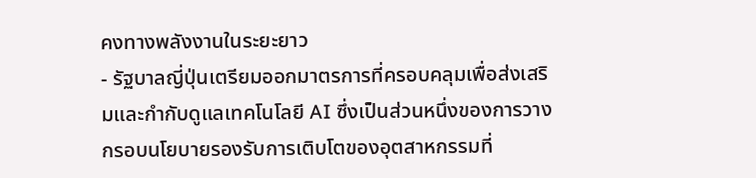คงทางพลังงานในระยะยาว
- รัฐบาลญี่ปุ่นเตรียมออกมาตรการที่ครอบคลุมเพื่อส่งเสริมและกำกับดูแลเทคโนโลยี AI ซึ่งเป็นส่วนหนึ่งของการวางกรอบนโยบายรองรับการเติบโตของอุตสาหกรรมที่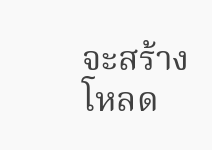จะสร้างโหลด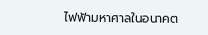ไฟฟ้ามหาศาลในอนาคต